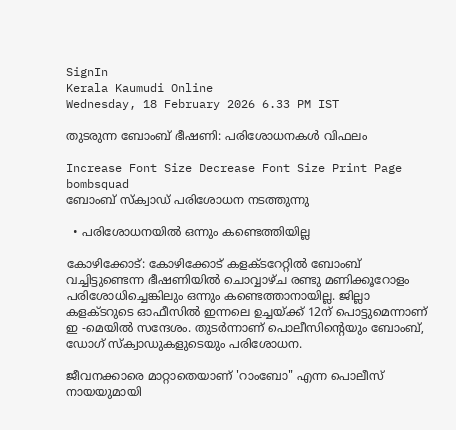SignIn
Kerala Kaumudi Online
Wednesday, 18 February 2026 6.33 PM IST

തുടരുന്ന ബോംബ് ഭീഷണി: പരിശോധനകൾ വിഫലം

Increase Font Size Decrease Font Size Print Page
bombsquad
ബോംബ് സ്ക്വാ‌ഡ് പരിശോധന നടത്തുന്നു

  • പരിശോധനയിൽ ഒന്നും കണ്ടെത്തിയില്ല

കോഴിക്കോട്: കോഴിക്കോട് കളക്ടറേറ്റിൽ ബോംബ് വച്ചിട്ടുണ്ടെന്ന ഭീഷണിയിൽ ചൊവ്വാഴ്ച രണ്ടു മണിക്കൂറോളം പരിശോധിച്ചെങ്കിലും ഒന്നും കണ്ടെത്താനായില്ല. ജില്ലാ കളക്ടറുടെ ഓഫീസിൽ ഇന്നലെ ഉച്ചയ്ക്ക് 12ന് പൊട്ടുമെന്നാണ് ഇ -മെയിൽ സന്ദേശം. തുടർന്നാണ് പൊലീസിന്റെയും ബോംബ്, ഡോഗ് സ്ക്വാഡുകളുടെയും പരിശോധന.

ജീവനക്കാരെ മാറ്റാതെയാണ് 'റാംബോ" എന്ന പൊലീസ് നായയുമായി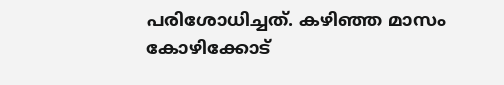പരിശോധിച്ചത്. കഴിഞ്ഞ മാസം കോഴിക്കോട്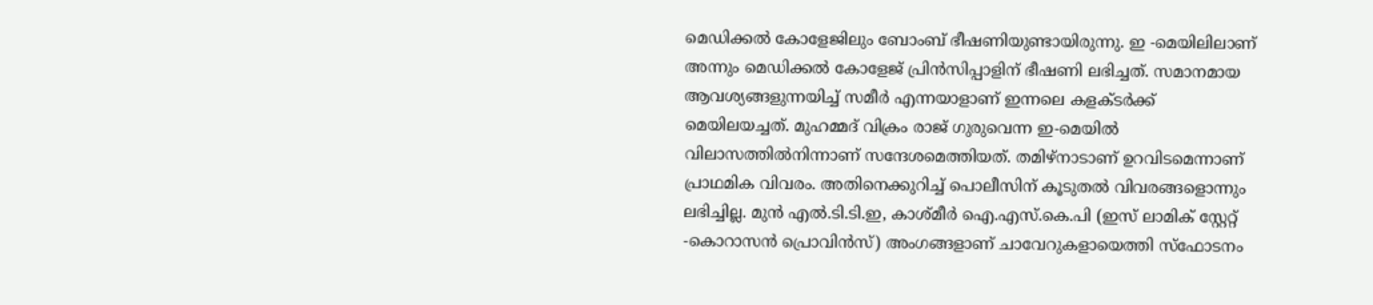മെഡിക്കൽ കോളേജിലും ബോംബ് ഭീഷണിയുണ്ടായിരുന്നു. ഇ -മെയിലിലാണ് അന്നും മെഡിക്കൽ കോളേജ് പ്രിൻസിപ്പാളിന് ഭീഷണി ലഭിച്ചത്. സമാനമായ ആവശ്യങ്ങളുന്നയിച്ച് സമീർ എന്നയാളാണ് ഇന്നലെ കളക്ടർക്ക് മെയിലയച്ചത്. മുഹമ്മദ് വിക്രം രാജ് ഗുരുവെന്ന ഇ-മെയിൽ വിലാസത്തിൽനിന്നാണ് സന്ദേശമെത്തിയത്. തമിഴ്നാടാണ് ഉറവിടമെന്നാണ് പ്രാഥമിക വിവരം. അതിനെക്കുറിച്ച് പൊലീസിന് കൂടുതൽ വിവരങ്ങളൊന്നും ലഭിച്ചില്ല. മുൻ എൽ.ടി.ടി.ഇ, കാശ്മീർ ഐ.എസ്.കെ.പി (ഇസ് ലാമിക് സ്റ്റേറ്റ് -കൊറാസൻ പ്രൊവിൻസ്) അംഗങ്ങളാണ് ചാവേറുകളായെത്തി സ്ഫോടനം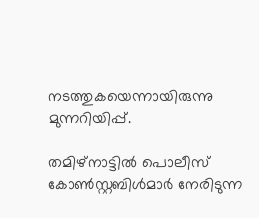നടത്തുകയെന്നായിരുന്നു മുന്നറിയിപ്പ്.

തമിഴ്‌നാട്ടിൽ പൊലീസ് കോൺസ്റ്റബിൾമാർ നേരിടുന്ന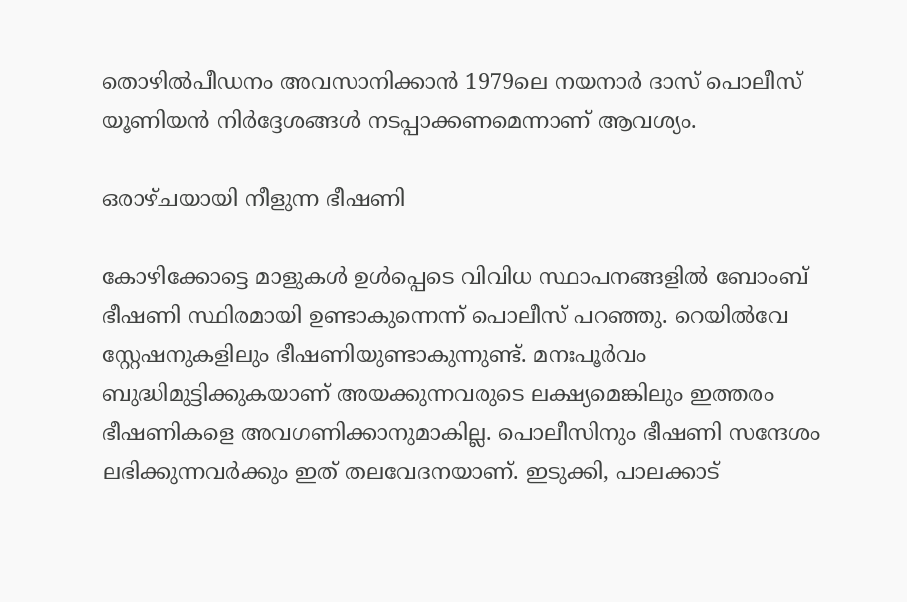തൊഴിൽപീഡനം അവസാനിക്കാൻ 1979ലെ നയനാർ ദാസ് പൊലീസ് യൂണിയൻ നിർദ്ദേശങ്ങൾ നടപ്പാക്കണമെന്നാണ് ആവശ്യം.

ഒരാഴ്ചയായി നീളുന്ന ഭീഷണി

കോഴിക്കോട്ടെ മാളുകൾ ഉൾപ്പെടെ വിവിധ സ്ഥാപനങ്ങളിൽ ബോംബ് ഭീഷണി സ്ഥിരമായി ഉണ്ടാകുന്നെന്ന് പൊലീസ് പറഞ്ഞു. റെയിൽവേ സ്റ്റേഷനുകളിലും ഭീഷണിയുണ്ടാകുന്നുണ്ട്. മനഃപൂർവം ബുദ്ധിമുട്ടിക്കുകയാണ് അയക്കുന്നവരുടെ ലക്ഷ്യമെങ്കിലും ഇത്തരം ഭീഷണികളെ അവഗണിക്കാനുമാകില്ല. പൊലീസിനും ഭീഷണി സന്ദേശം ലഭിക്കുന്നവർക്കും ഇത് തലവേദനയാണ്. ഇടുക്കി, പാലക്കാട്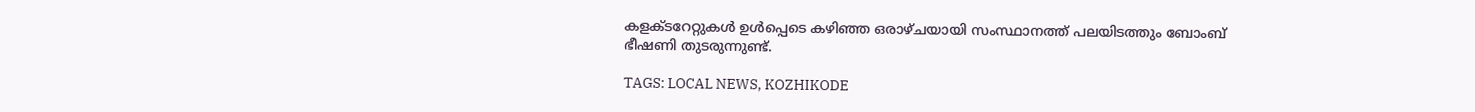കളക്ടറേറ്റുകൾ ഉൾപ്പെടെ കഴിഞ്ഞ ഒരാഴ്ചയായി സംസ്ഥാനത്ത് പലയിടത്തും ബോംബ് ഭീഷണി തുടരുന്നുണ്ട്.

TAGS: LOCAL NEWS, KOZHIKODE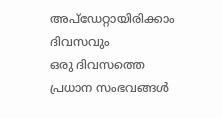അപ്ഡേറ്റായിരിക്കാം ദിവസവും
ഒരു ദിവസത്തെ പ്രധാന സംഭവങ്ങൾ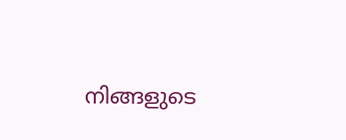നിങ്ങളുടെ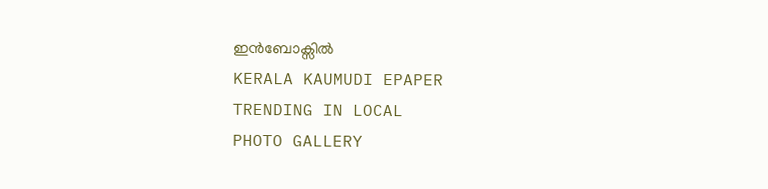ഇൻബോക്സിൽ
KERALA KAUMUDI EPAPER
TRENDING IN LOCAL
PHOTO GALLERY